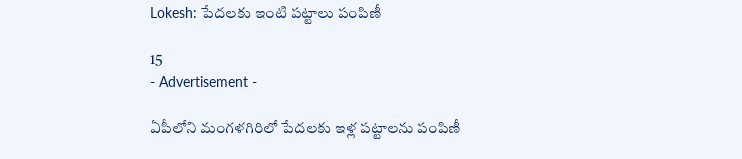Lokesh: పేదలకు ఇంటి పట్టాలు పంపిణీ

15
- Advertisement -

ఏపీలోని మంగళగిరిలో పేదలకు ఇళ్ల పట్టాలను పంపిణీ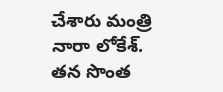చేశారు మంత్రి నారా లోకేశ్‌. తన సొంత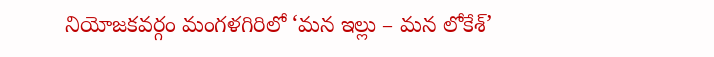నియోజకవర్గం మంగళగిరిలో ‘మన ఇల్లు – మన లోకేశ్’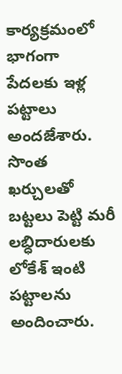కార్యక్రమంలో భాగంగా పేదలకు ఇళ్ల పట్టాలు అందజేశారు. సొంత ఖర్చులతో బట్టలు పెట్టి మరీ లబ్ధిదారులకు లోకేశ్ ఇంటి పట్టాలను అందించారు.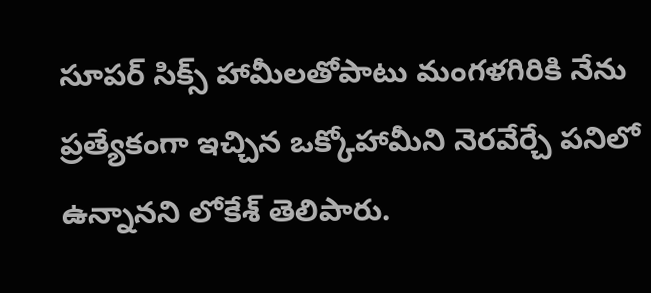సూపర్ సిక్స్ హామీలతోపాటు మంగళగిరికి నేను ప్రత్యేకంగా ఇచ్చిన ఒక్కోహామీని నెరవేర్చే పనిలో ఉన్నానని లోకేశ్ తెలిపారు.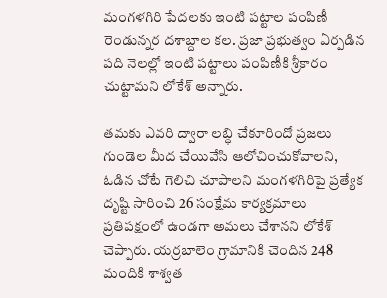మంగళగిరి పేదలకు ఇంటి పట్టాల పంపిణీ రెండున్నర దశాబ్దాల కల. ప్రజా ప్రభుత్వం ఏర్పడిన పది నెలల్లో ఇంటి పట్టాలు పంపిణీకి శ్రీకారం చుట్టామని లోకేశ్ అన్నారు.

తమకు ఎవరి ద్వారా లబ్ధి చేకూరిందో ప్రజలు గుండెల మీద చేయివేసి ఆలోచించుకోవాలని, ఓడిన చోటే గెలిచి చూపాలని మంగళగిరిపై ప్రత్యేక దృష్టి సారించి 26 సంక్షేమ కార్యక్రమాలు ప్రతిపక్షంలో ఉండగా అమలు చేశానని లోకేశ్ చెప్పారు. యర్రబాలెం గ్రామానికి చెందిన 248 మందికి శాశ్వత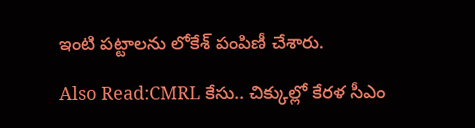ఇంటి పట్టాలను లోకేశ్ పంపిణీ చేశారు.

Also Read:CMRL కేసు.. చిక్కుల్లో కేరళ సీఎం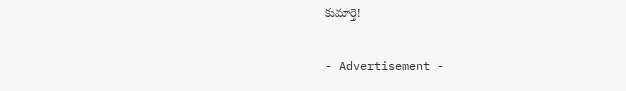కుమార్తె!

- Advertisement -